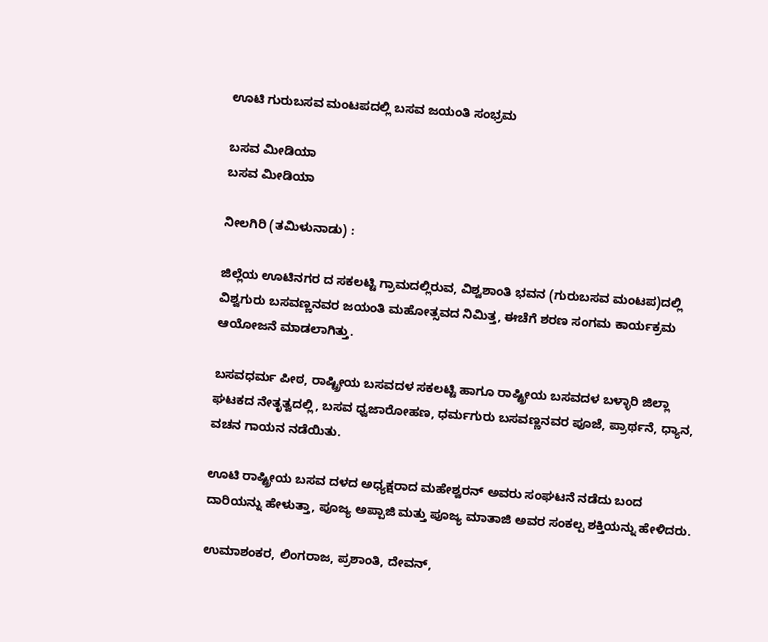ಊಟಿ ಗುರುಬಸವ ಮಂಟಪದಲ್ಲಿ ಬಸವ ಜಯಂತಿ ಸಂಭ್ರಮ

ಬಸವ ಮೀಡಿಯಾ
ಬಸವ ಮೀಡಿಯಾ

ನೀಲಗಿರಿ (ತಮಿಳುನಾಡು) :

ಜಿಲ್ಲೆಯ ಊಟಿನಗರ ದ ಸಕಲಟ್ಟಿ ಗ್ರಾಮದಲ್ಲಿರುವ, ವಿಶ್ವಶಾಂತಿ ಭವನ (ಗುರುಬಸವ ಮಂಟಪ)ದಲ್ಲಿ ವಿಶ್ವಗುರು ಬಸವಣ್ಣನವರ ಜಯಂತಿ ಮಹೋತ್ಸವದ ನಿಮಿತ್ತ, ಈಚೆಗೆ ಶರಣ ಸಂಗಮ ಕಾರ್ಯಕ್ರಮ ಆಯೋಜನೆ ಮಾಡಲಾಗಿತ್ತು.

ಬಸವಧರ್ಮ ಪೀಠ, ರಾಷ್ಟ್ರೀಯ ಬಸವದಳ ಸಕಲಟ್ಟಿ ಹಾಗೂ ರಾಷ್ಟ್ರೀಯ ಬಸವದಳ ಬಳ್ಳಾರಿ ಜಿಲ್ಲಾ ಘಟಕದ ನೇತೃತ್ವದಲ್ಲಿ, ಬಸವ ಧ್ವಜಾರೋಹಣ, ಧರ್ಮಗುರು ಬಸವಣ್ಣನವರ ಪೂಜೆ, ಪ್ರಾರ್ಥನೆ, ಧ್ಯಾನ, ವಚನ ಗಾಯನ ನಡೆಯಿತು.

ಊಟಿ ರಾಷ್ಟ್ರೀಯ ಬಸವ ದಳದ ಅಧ್ಯಕ್ಷರಾದ ಮಹೇಶ್ವರನ್ ಅವರು ಸಂಘಟನೆ ನಡೆದು ಬಂದ ದಾರಿಯನ್ನು ಹೇಳುತ್ತಾ, ಪೂಜ್ಯ ಅಪ್ಪಾಜಿ ಮತ್ತು ಪೂಜ್ಯ ಮಾತಾಜಿ ಅವರ ಸಂಕಲ್ಪ ಶಕ್ತಿಯನ್ನು ಹೇಳಿದರು.

ಉಮಾಶಂಕರ, ಲಿಂಗರಾಜ, ಪ್ರಶಾಂತಿ, ದೇವನ್,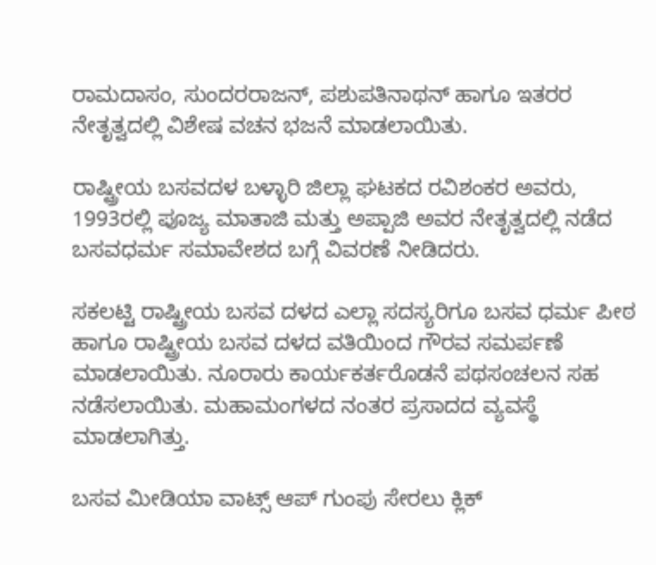ರಾಮದಾಸಂ, ಸುಂದರರಾಜನ್, ಪಶುಪತಿನಾಥನ್ ಹಾಗೂ ಇತರರ ನೇತೃತ್ವದಲ್ಲಿ ವಿಶೇಷ ವಚನ ಭಜನೆ ಮಾಡಲಾಯಿತು.

ರಾಷ್ಟ್ರೀಯ ಬಸವದಳ ಬಳ್ಳಾರಿ ಜಿಲ್ಲಾ ಘಟಕದ ರವಿಶಂಕರ ಅವರು, 1993ರಲ್ಲಿ ಪೂಜ್ಯ ಮಾತಾಜಿ ಮತ್ತು ಅಪ್ಪಾಜಿ ಅವರ ನೇತೃತ್ವದಲ್ಲಿ ನಡೆದ ಬಸವಧರ್ಮ ಸಮಾವೇಶದ ಬಗ್ಗೆ ವಿವರಣೆ ನೀಡಿದರು.

ಸಕಲಟ್ಟಿ ರಾಷ್ಟ್ರೀಯ ಬಸವ ದಳದ ಎಲ್ಲಾ ಸದಸ್ಯರಿಗೂ ಬಸವ ಧರ್ಮ ಪೀಠ ಹಾಗೂ ರಾಷ್ಟ್ರೀಯ ಬಸವ ದಳದ ವತಿಯಿಂದ ಗೌರವ ಸಮರ್ಪಣೆ ಮಾಡಲಾಯಿತು. ನೂರಾರು ಕಾರ್ಯಕರ್ತರೊಡನೆ ಪಥಸಂಚಲನ ಸಹ ನಡೆಸಲಾಯಿತು. ಮಹಾಮಂಗಳದ ನಂತರ ಪ್ರಸಾದದ ವ್ಯವಸ್ಥೆ ಮಾಡಲಾಗಿತ್ತು.

ಬಸವ ಮೀಡಿಯಾ ವಾಟ್ಸ್ ಆಪ್ ಗುಂಪು ಸೇರಲು ಕ್ಲಿಕ್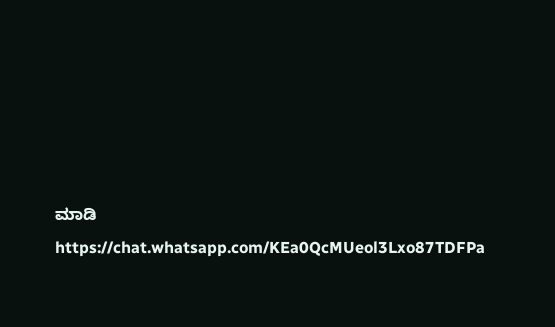ಮಾಡಿ
https://chat.whatsapp.com/KEa0QcMUeol3Lxo87TDFPa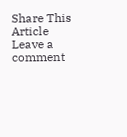Share This Article
Leave a comment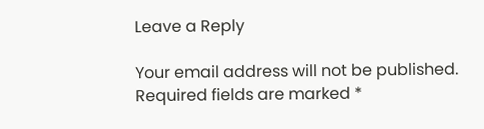Leave a Reply

Your email address will not be published. Required fields are marked *